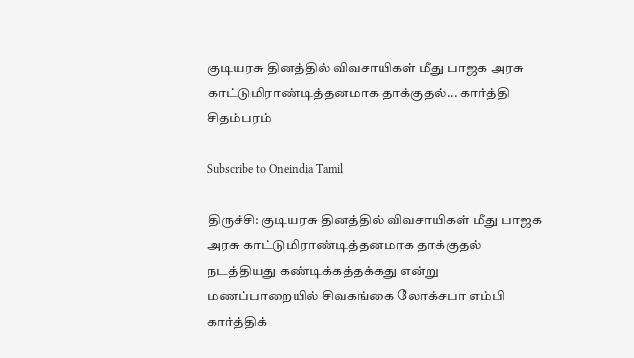குடியரசு தினத்தில் விவசாயிகள் மீது பாஜக அரசு காட்டுமிராண்டித்தனமாக தாக்குதல்... கார்த்தி சிதம்பரம்

Subscribe to Oneindia Tamil

திருச்சி: குடியரசு தினத்தில் விவசாயிகள் மீது பாஜக அரசு காட்டுமிராண்டித்தனமாக தாக்குதல் நடத்தியது கண்டிக்கத்தக்கது என்று மணப்பாறையில் சிவகங்கை லோக்சபா எம்பி கார்த்திக்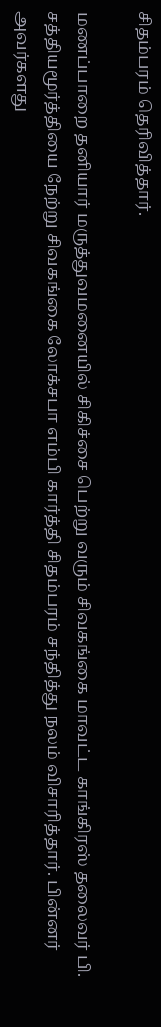சிதம்பரம் தெரிவித்தார்.

மணப்பாறை தனியார் மருத்துவமனையில் சிகிச்சை பெற்று வரும் சிவகங்கை மாவட்ட காங்கிரஸ் தலைவர் பி. சத்தியமூர்த்தியை நேற்று சிவகங்கை லோக்சபா எம்பி கார்த்தி சிதம்பரம் சந்தித்து நலம் விசாரித்தார். பின்னர் அவர்களது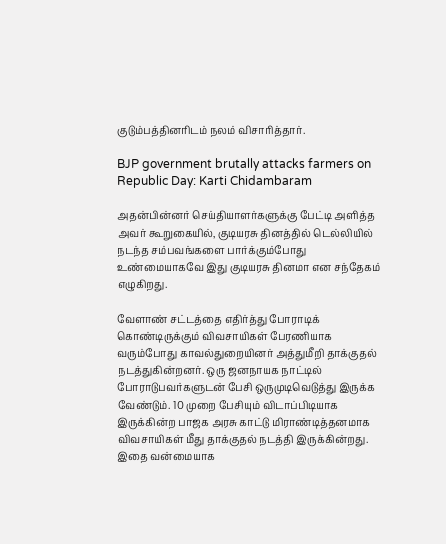குடும்பத்தினரிடம் நலம் விசாரித்தார்.

BJP government brutally attacks farmers on Republic Day: Karti Chidambaram

அதன்பின்னர் செய்தியாளர்களுக்கு பேட்டி அளித்த அவர் கூறுகையில், குடியரசு தினத்தில் டெல்லியில் நடந்த சம்பவங்களை பார்க்கும்போது உண்மையாகவே இது குடியரசு தினமா என சந்தேகம் எழுகிறது.

வேளாண் சட்டத்தை எதிர்த்து போராடிக் கொண்டிருக்கும் விவசாயிகள் பேரணியாக வரும்போது காவல்துறையினர் அத்துமீறி தாக்குதல் நடத்துகின்றனர். ஒரு ஜனநாயக நாட்டில் போராடுபவர்களுடன் பேசி ஒருமுடிவெடுத்து இருக்க வேண்டும். 10 முறை பேசியும் விடாப்பிடியாக இருக்கின்ற பாஜக அரசு காட்டு மிராண்டித்தனமாக விவசாயிகள் மீது தாக்குதல் நடத்தி இருக்கின்றது. இதை வன்மையாக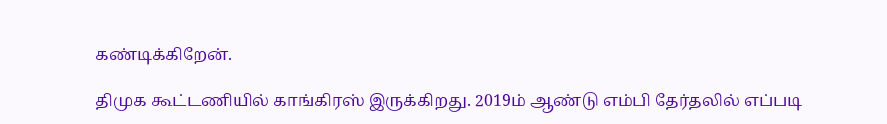கண்டிக்கிறேன்.

திமுக கூட்டணியில் காங்கிரஸ் இருக்கிறது. 2019ம் ஆண்டு எம்பி தேர்தலில் எப்படி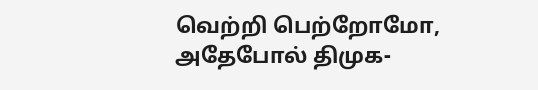வெற்றி பெற்றோமோ, அதேபோல் திமுக-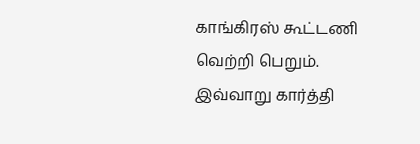காங்கிரஸ் கூட்டணி வெற்றி பெறும். இவ்வாறு கார்த்தி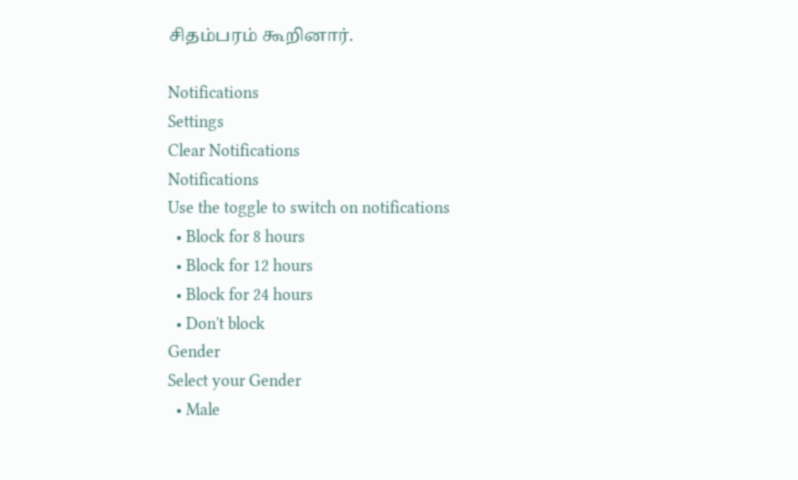சிதம்பரம் கூறினார்.

Notifications
Settings
Clear Notifications
Notifications
Use the toggle to switch on notifications
  • Block for 8 hours
  • Block for 12 hours
  • Block for 24 hours
  • Don't block
Gender
Select your Gender
  • Male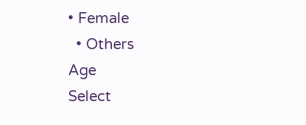• Female
  • Others
Age
Select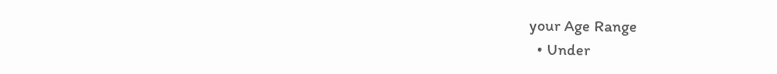your Age Range
  • Under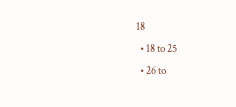18
  • 18 to 25
  • 26 to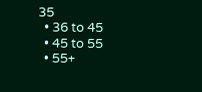35
  • 36 to 45
  • 45 to 55
  • 55+